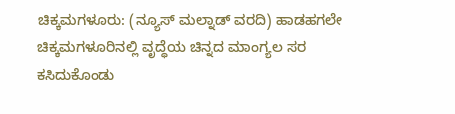ಚಿಕ್ಕಮಗಳೂರು: (ನ್ಯೂಸ್ ಮಲ್ನಾಡ್ ವರದಿ) ಹಾಡಹಗಲೇ ಚಿಕ್ಕಮಗಳೂರಿನಲ್ಲಿ ವೃದ್ಧೆಯ ಚಿನ್ನದ ಮಾಂಗ್ಯಲ ಸರ ಕಸಿದುಕೊಂಡು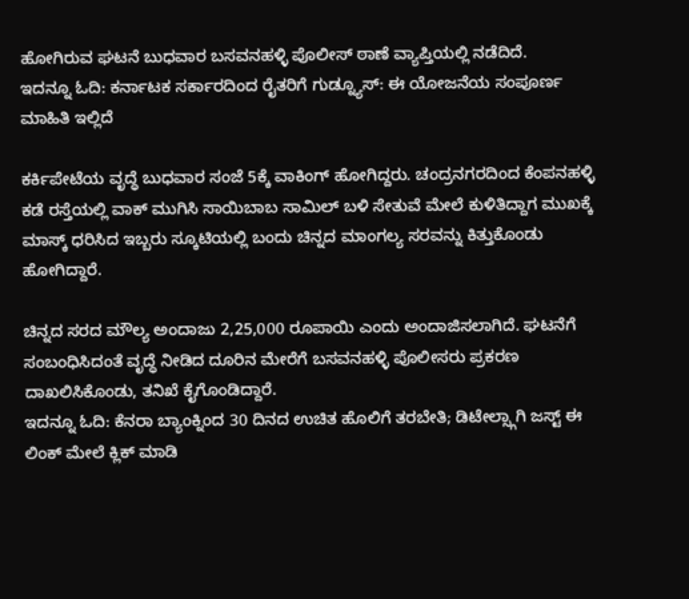ಹೋಗಿರುವ ಘಟನೆ ಬುಧವಾರ ಬಸವನಹಳ್ಳಿ ಪೊಲೀಸ್ ಠಾಣೆ ವ್ಯಾಪ್ತಿಯಲ್ಲಿ ನಡೆದಿದೆ.
ಇದನ್ನೂ ಓದಿ: ಕರ್ನಾಟಕ ಸರ್ಕಾರದಿಂದ ರೈತರಿಗೆ ಗುಡ್ನ್ಯೂಸ್: ಈ ಯೋಜನೆಯ ಸಂಪೂರ್ಣ ಮಾಹಿತಿ ಇಲ್ಲಿದೆ

ಕರ್ಕಿಪೇಟೆಯ ವೃದ್ಧೆ ಬುಧವಾರ ಸಂಜೆ 5ಕ್ಕೆ ವಾಕಿಂಗ್ ಹೋಗಿದ್ದರು. ಚಂದ್ರನಗರದಿಂದ ಕೆಂಪನಹಳ್ಳಿ ಕಡೆ ರಸ್ತೆಯಲ್ಲಿ ವಾಕ್ ಮುಗಿಸಿ ಸಾಯಿಬಾಬ ಸಾಮಿಲ್ ಬಳಿ ಸೇತುವೆ ಮೇಲೆ ಕುಳಿತಿದ್ದಾಗ ಮುಖಕ್ಕೆ ಮಾಸ್ಕ್ ಧರಿಸಿದ ಇಬ್ಬರು ಸ್ಕೂಟಿಯಲ್ಲಿ ಬಂದು ಚಿನ್ನದ ಮಾಂಗಲ್ಯ ಸರವನ್ನು ಕಿತ್ತುಕೊಂಡು ಹೋಗಿದ್ದಾರೆ.

ಚಿನ್ನದ ಸರದ ಮೌಲ್ಯ ಅಂದಾಜು 2,25,000 ರೂಪಾಯಿ ಎಂದು ಅಂದಾಜಿಸಲಾಗಿದೆ. ಘಟನೆಗೆ ಸಂಬಂಧಿಸಿದಂತೆ ವೃದ್ಧೆ ನೀಡಿದ ದೂರಿನ ಮೇರೆಗೆ ಬಸವನಹಳ್ಳಿ ಪೊಲೀಸರು ಪ್ರಕರಣ ದಾಖಲಿಸಿಕೊಂಡು, ತನಿಖೆ ಕೈಗೊಂಡಿದ್ದಾರೆ.
ಇದನ್ನೂ ಓದಿ: ಕೆನರಾ ಬ್ಯಾಂಕ್ನಿಂದ 30 ದಿನದ ಉಚಿತ ಹೊಲಿಗೆ ತರಬೇತಿ; ಡಿಟೇಲ್ಸ್ಗಾಗಿ ಜಸ್ಟ್ ಈ ಲಿಂಕ್ ಮೇಲೆ ಕ್ಲಿಕ್ ಮಾಡಿ